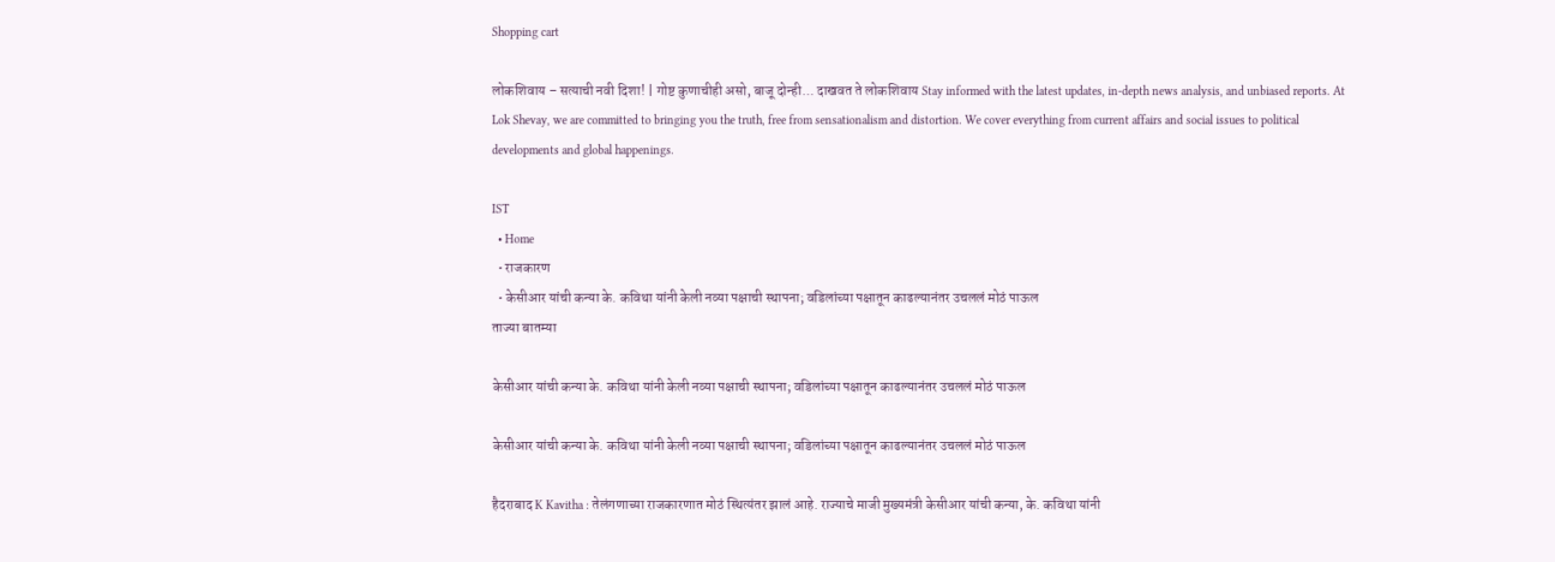Shopping cart

लोकशिवाय – सत्याची नवी दिशा! | गोष्ट कुणाचीही असो, बाजू दोन्ही... दाखवत ते लोकशिवाय Stay informed with the latest updates, in-depth news analysis, and unbiased reports. At Lok Shevay, we are committed to bringing you the truth, free from sensationalism and distortion. We cover everything from current affairs and social issues to political developments and global happenings.

IST
  • Home
  • राजकारण
  • केसीआर यांची कन्या के. कविथा यांनी केली नव्या पक्षाची स्थापना; वडिलांच्या पक्षातून काढल्यानंतर उचललं मोठं पाऊल
ताज्या बातम्या

केसीआर यांची कन्या के. कविथा यांनी केली नव्या पक्षाची स्थापना; वडिलांच्या पक्षातून काढल्यानंतर उचललं मोठं पाऊल

केसीआर यांची कन्या के. कविथा यांनी केली नव्या पक्षाची स्थापना; वडिलांच्या पक्षातून काढल्यानंतर उचललं मोठं पाऊल

हैदराबाद K Kavitha : तेलंगणाच्या राजकारणात मोठं स्थित्यंतर झालं आहे. राज्याचे माजी मुख्यमंत्री केसीआर यांची कन्या, के. कविथा यांनी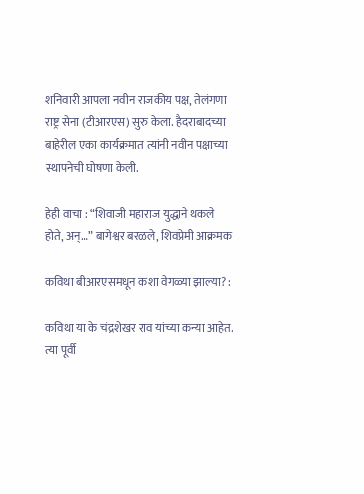शनिवारी आपला नवीन राजकीय पक्ष, तेलंगणा राष्ट्र सेना (टीआरएस) सुरु केला. हैदराबादच्या बाहेरील एका कार्यक्रमात त्यांनी नवीन पक्षाच्या स्थापनेची घोषणा केली.

हेही वाचा : “शिवाजी महाराज युद्धाने थकले होते, अन्…” बागेश्वर बरळले, शिवप्रेमी आक्रमक

कविथा बीआरएसमधून कशा वेगळ्या झाल्या? :

कविथा या के चंद्रशेखर राव यांच्या कन्या आहेत. त्या पूर्वी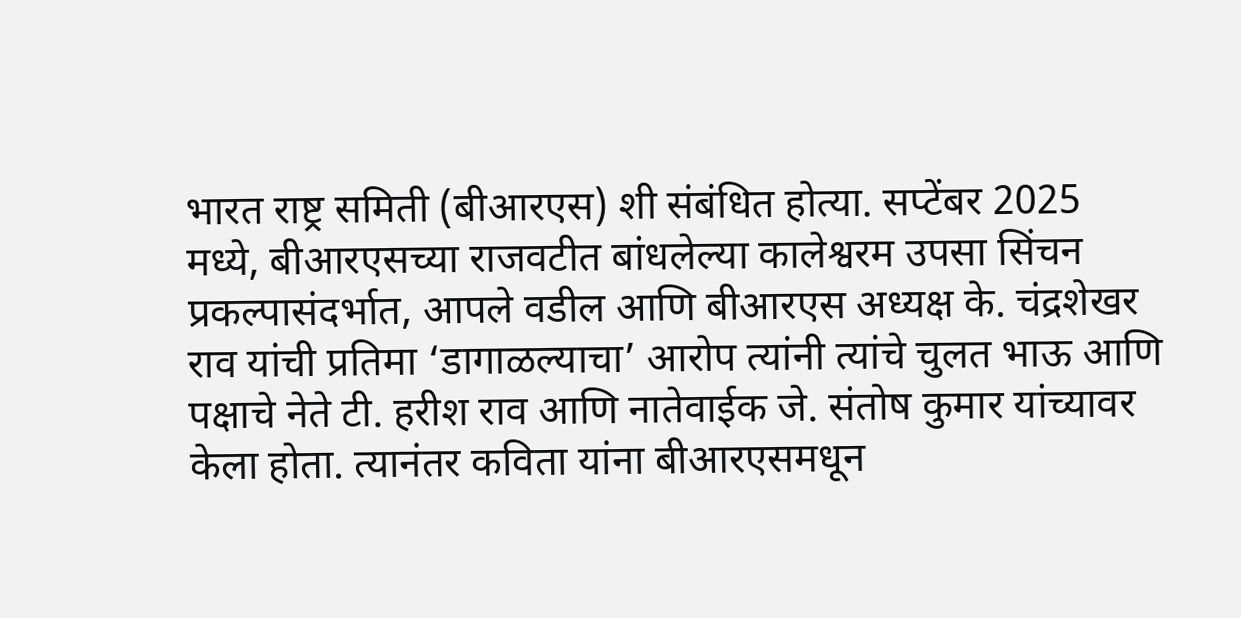भारत राष्ट्र समिती (बीआरएस) शी संबंधित होत्या. सप्टेंबर 2025 मध्ये, बीआरएसच्या राजवटीत बांधलेल्या कालेश्वरम उपसा सिंचन प्रकल्पासंदर्भात, आपले वडील आणि बीआरएस अध्यक्ष के. चंद्रशेखर राव यांची प्रतिमा ‘डागाळल्याचा’ आरोप त्यांनी त्यांचे चुलत भाऊ आणि पक्षाचे नेते टी. हरीश राव आणि नातेवाईक जे. संतोष कुमार यांच्यावर केला होता. त्यानंतर कविता यांना बीआरएसमधून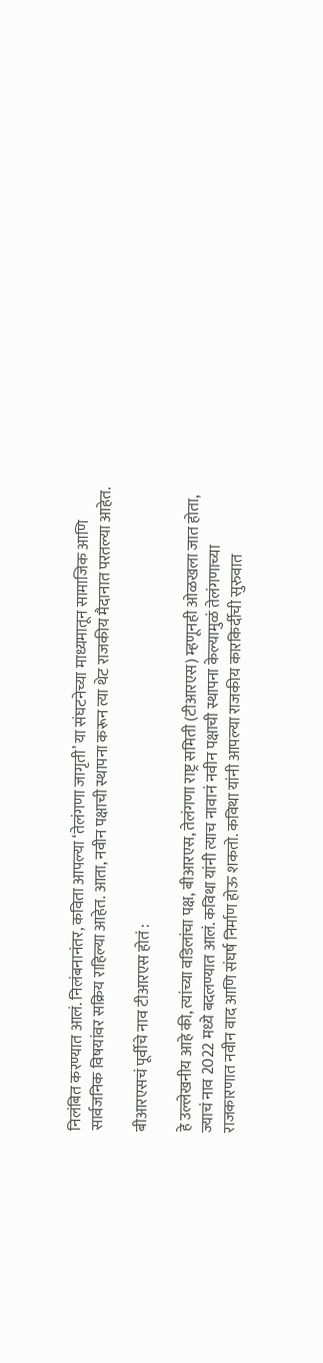निलंबित करण्यात आलं. निलंबनानंतर, कविता आपल्या ‘तेलंगणा जागृती’ या संघटनेच्या माध्यमातून सामाजिक आणि सार्वजनिक विषयांवर सक्रिय राहिल्या आहेत. आता, नवीन पक्षाची स्थापना करून त्या थेट राजकीय मैदानात परतल्या आहेत.

बीआरएसचं पूर्वीचे नाव टीआरएस होतं :

हे उल्लेखनीय आहे की, त्यांच्या वडिलांचा पक्ष, बीआरएस, तेलंगणा राष्ट्र समिती (टीआरएस) म्हणूनही ओळखला जात होता, ज्याचं नाव 2022 मध्ये बदलण्यात आलं. कविथा यांनी त्याच नावानं नवीन पक्षाची स्थापना केल्यामुळं तेलंगणाच्या राजकारणात नवीन वाद आणि संघर्ष निर्माण होऊ शकतो. कविथा यांनी आपल्या राजकीय कारकिर्दीची सुरुवात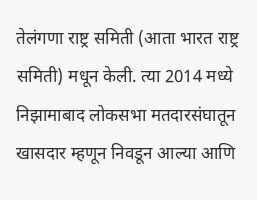तेलंगणा राष्ट्र समिती (आता भारत राष्ट्र समिती) मधून केली. त्या 2014 मध्ये निझामाबाद लोकसभा मतदारसंघातून खासदार म्हणून निवडून आल्या आणि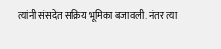त्यांनी संसदेत सक्रिय भूमिका बजावली. नंतर त्या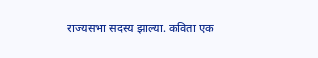राज्यसभा सदस्य झाल्या. कविता एक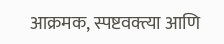आक्रमक, स्पष्टवक्त्या आणि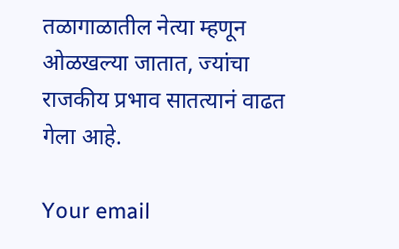तळागाळातील नेत्या म्हणून ओळखल्या जातात, ज्यांचा राजकीय प्रभाव सातत्यानं वाढत गेला आहे.

Your email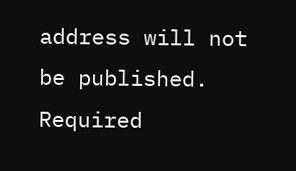address will not be published. Required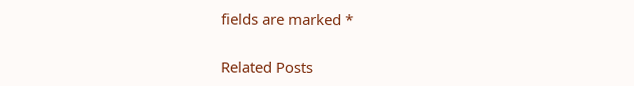fields are marked *

Related Posts